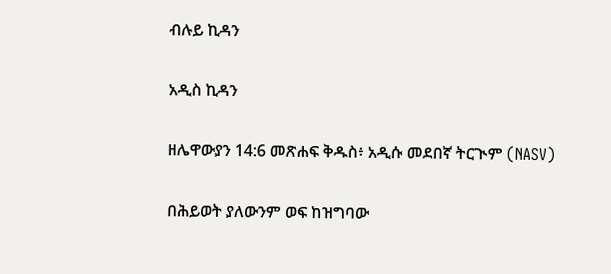ብሉይ ኪዳን

አዲስ ኪዳን

ዘሌዋውያን 14:6 መጽሐፍ ቅዱስ፥ አዲሱ መደበኛ ትርጒም (NASV)

በሕይወት ያለውንም ወፍ ከዝግባው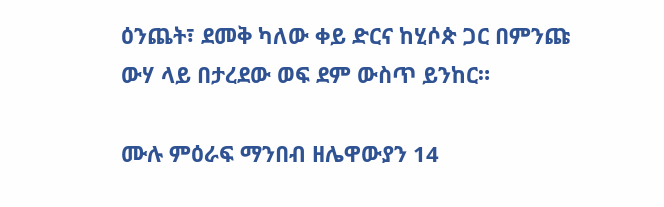ዕንጨት፣ ደመቅ ካለው ቀይ ድርና ከሂሶጵ ጋር በምንጩ ውሃ ላይ በታረደው ወፍ ደም ውስጥ ይንከር።

ሙሉ ምዕራፍ ማንበብ ዘሌዋውያን 14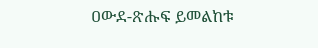ዐውደ-ጽሑፍ ይመልከቱ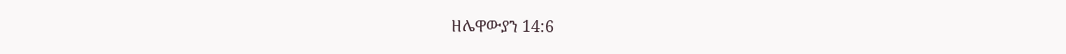ዘሌዋውያን 14:6